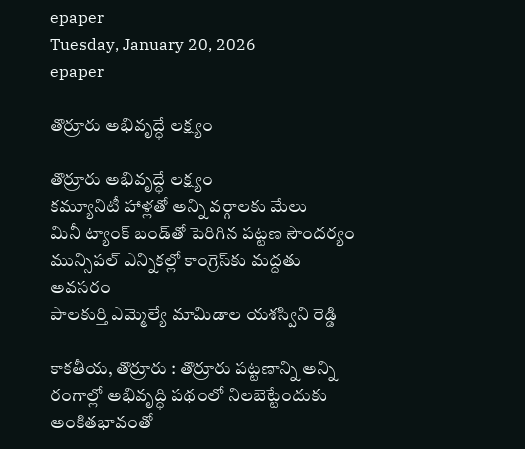epaper
Tuesday, January 20, 2026
epaper

తొర్రూరు అభివృద్ధే లక్ష్యం

తొర్రూరు అభివృద్ధే లక్ష్యం
కమ్యూనిటీ హాళ్లతో అన్ని వర్గాలకు మేలు
మినీ ట్యాంక్ బండ్‌తో పెరిగిన‌ పట్టణ సౌందర్యం
మున్సిపల్ ఎన్నికల్లో కాంగ్రెస్‌కు మద్దతు అవసరం
పాలకుర్తి ఎమ్మెల్యే మామిడాల యశస్విని రెడ్డి

కాకతీయ, తొర్రూరు : తొర్రూరు పట్టణాన్ని అన్ని రంగాల్లో అభివృద్ధి పథంలో నిలబెట్టేందుకు అంకితభావంతో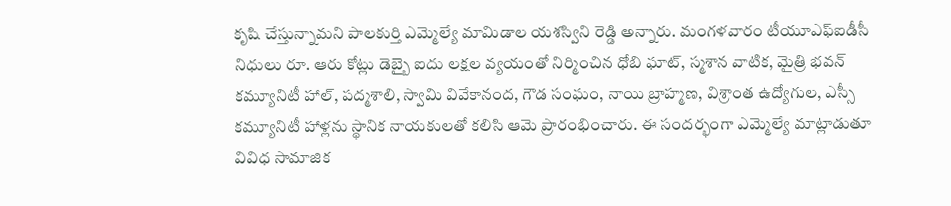కృషి చేస్తున్నామని పాలకుర్తి ఎమ్మెల్యే మామిడాల యశస్విని రెడ్డి అన్నారు. మంగళవారం టీయూఎఫ్ఐడీసీ నిధులు రూ. ఆరు కోట్లు డెబ్బై ఐదు లక్షల వ్యయంతో నిర్మించిన ధోబి ఘాట్, స్మశాన వాటిక, మైత్రి భవన్ కమ్యూనిటీ హాల్, పద్మశాలి, స్వామి వివేకానంద, గౌడ సంఘం, నాయి బ్రాహ్మణ, విశ్రాంత ఉద్యోగుల, ఎస్సీ కమ్యూనిటీ హాళ్లను స్థానిక నాయకులతో కలిసి ఆమె ప్రారంభించారు. ఈ సందర్భంగా ఎమ్మెల్యే మాట్లాడుతూ వివిధ సామాజిక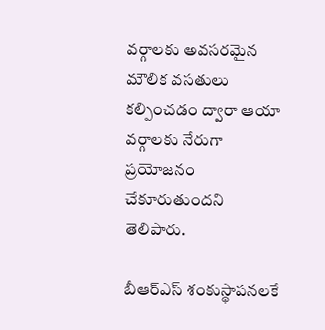వర్గాలకు అవసరమైన మౌలిక వసతులు కల్పించడం ద్వారా ఆయా వర్గాలకు నేరుగా ప్రయోజనం చేకూరుతుందని తెలిపారు.

బీఆర్ఎస్‌ శంకుస్థాపనలకే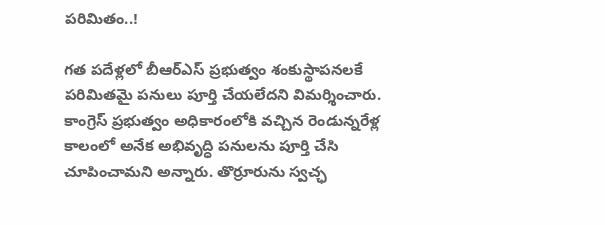పరిమితం..!

గత పదేళ్లలో బీఆర్ఎస్ ప్రభుత్వం శంకుస్థాపనలకే పరిమితమై పనులు పూర్తి చేయలేదని విమర్శించారు. కాంగ్రెస్ ప్రభుత్వం అధికారంలోకి వచ్చిన రెండున్నరేళ్ల కాలంలో అనేక అభివృద్ధి పనులను పూర్తి చేసి చూపించామని అన్నారు. తొర్రూరును స్వచ్ఛ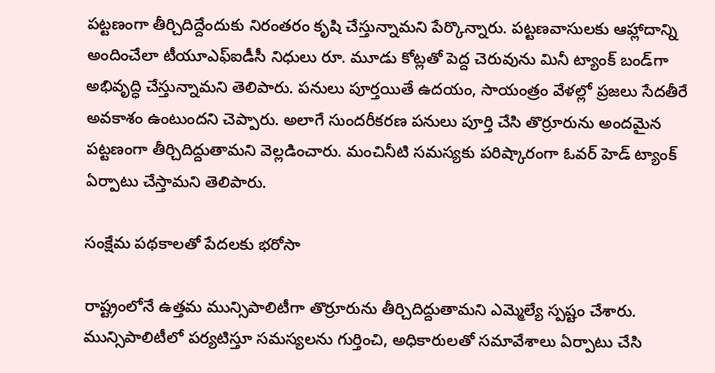పట్టణంగా తీర్చిదిద్దేందుకు నిరంతరం కృషి చేస్తున్నామని పేర్కొన్నారు. పట్టణవాసులకు ఆహ్లాదాన్ని అందించేలా టీయూఎఫ్ఐడీసీ నిధులు రూ. మూడు కోట్లతో పెద్ద చెరువును మినీ ట్యాంక్ బండ్‌గా అభివృద్ధి చేస్తున్నామని తెలిపారు. పనులు పూర్తయితే ఉదయం, సాయంత్రం వేళల్లో ప్రజలు సేదతీరే అవకాశం ఉంటుందని చెప్పారు. అలాగే సుందరీకరణ పనులు పూర్తి చేసి తొర్రూరును అందమైన పట్టణంగా తీర్చిదిద్దుతామని వెల్లడించారు. మంచినీటి సమస్యకు పరిష్కారంగా ఓవర్ హెడ్ ట్యాంక్ ఏర్పాటు చేస్తామని తెలిపారు.

సంక్షేమ పథకాలతో పేదలకు భరోసా

రాష్ట్రంలోనే ఉత్తమ మున్సిపాలిటీగా తొర్రూరును తీర్చిదిద్దుతామని ఎమ్మెల్యే స్పష్టం చేశారు. మున్సిపాలిటీలో పర్యటిస్తూ సమస్యలను గుర్తించి, అధికారులతో సమావేశాలు ఏర్పాటు చేసి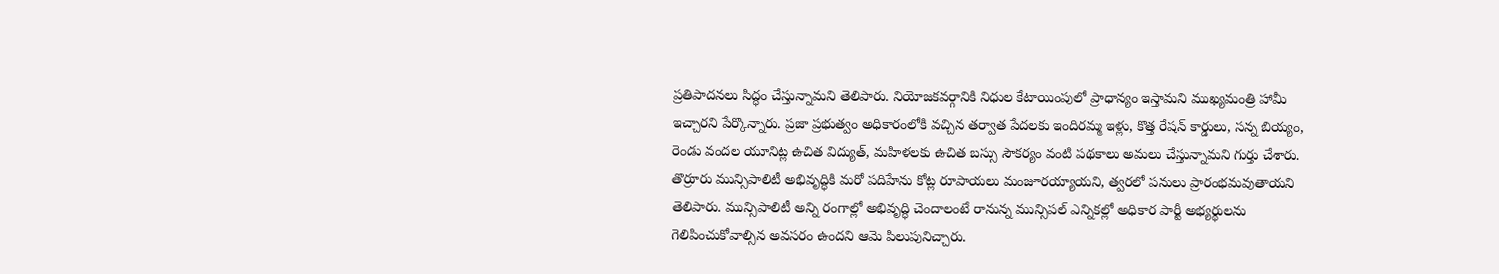ప్రతిపాదనలు సిద్ధం చేస్తున్నామని తెలిపారు. నియోజకవర్గానికి నిధుల కేటాయింపులో ప్రాధాన్యం ఇస్తామని ముఖ్యమంత్రి హామీ ఇచ్చారని పేర్కొన్నారు. ప్రజా ప్రభుత్వం అధికారంలోకి వచ్చిన తర్వాత పేదలకు ఇందిరమ్మ ఇళ్లు, కొత్త రేషన్ కార్డులు, సన్న బియ్యం, రెండు వందల యూనిట్ల ఉచిత విద్యుత్, మహిళలకు ఉచిత బస్సు సౌకర్యం వంటి పథకాలు అమలు చేస్తున్నామని గుర్తు చేశారు. తొర్రూరు మున్సిపాలిటీ అభివృద్ధికి మరో పదిహేను కోట్ల రూపాయలు మంజూరయ్యాయని, త్వరలో పనులు ప్రారంభమవుతాయని తెలిపారు. మున్సిపాలిటీ అన్ని రంగాల్లో అభివృద్ధి చెందాలంటే రానున్న మున్సిపల్ ఎన్నికల్లో అధికార పార్టీ అభ్యర్థులను గెలిపించుకోవాల్సిన అవసరం ఉందని ఆమె పిలుపునిచ్చారు.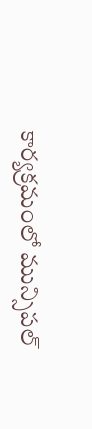కార్యక్రమంలో మున్సిపల్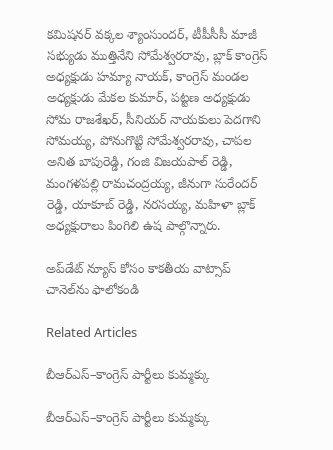కమిషనర్ వక్కల శ్యాంసుందర్, టీపీసీసీ మాజీ సభ్యుడు ముత్తినేని సోమేశ్వరరావు, బ్లాక్ కాంగ్రెస్ అధ్యక్షుడు హమ్యా నాయక్, కాంగ్రెస్ మండల అధ్యక్షుడు మేకల కుమార్, పట్టణ అధ్యక్షుడు సోమ రాజశేఖర్, సీనియర్ నాయకులు పెదగాని సోమయ్య, పోనుగొట్టి సోమేశ్వరరావు, చాపల అనిత బాపురెడ్డి, గంజి విజయపాల్ రెడ్డి, మంగళపల్లి రామచంద్రయ్య, జీనుగా సురేందర్ రెడ్డి, యాకూబ్ రెడ్డి, నరసయ్య, మహిళా బ్లాక్ అధ్యక్షురాలు పింగిలి ఉష పాల్గొన్నారు.

అప్‌డేట్ న్యూస్ కోసం కాక‌తీయ వాట్సాప్ చానెల్‌ను ఫాలోకండి

Related Articles

బీఆర్‌ఎస్–కాంగ్రెస్ పార్టీలు కుమ్మ‌క్కు

బీఆర్‌ఎస్–కాంగ్రెస్ పార్టీలు కుమ్మ‌క్కు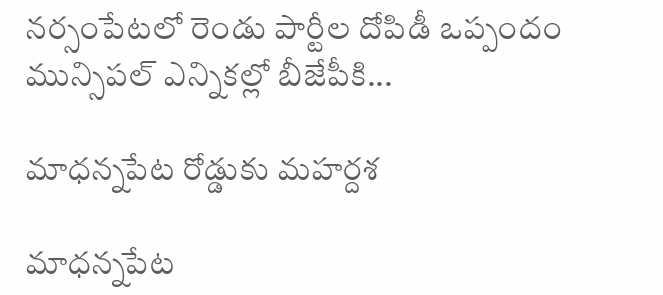నర్సంపేటలో రెండు పార్టీల దోపిడీ ఒప్పందం మున్సిపల్ ఎన్నికల్లో బీజేపీకి...

మాధ‌న్నపేట రోడ్డుకు మహర్దశ

మాధ‌న్నపేట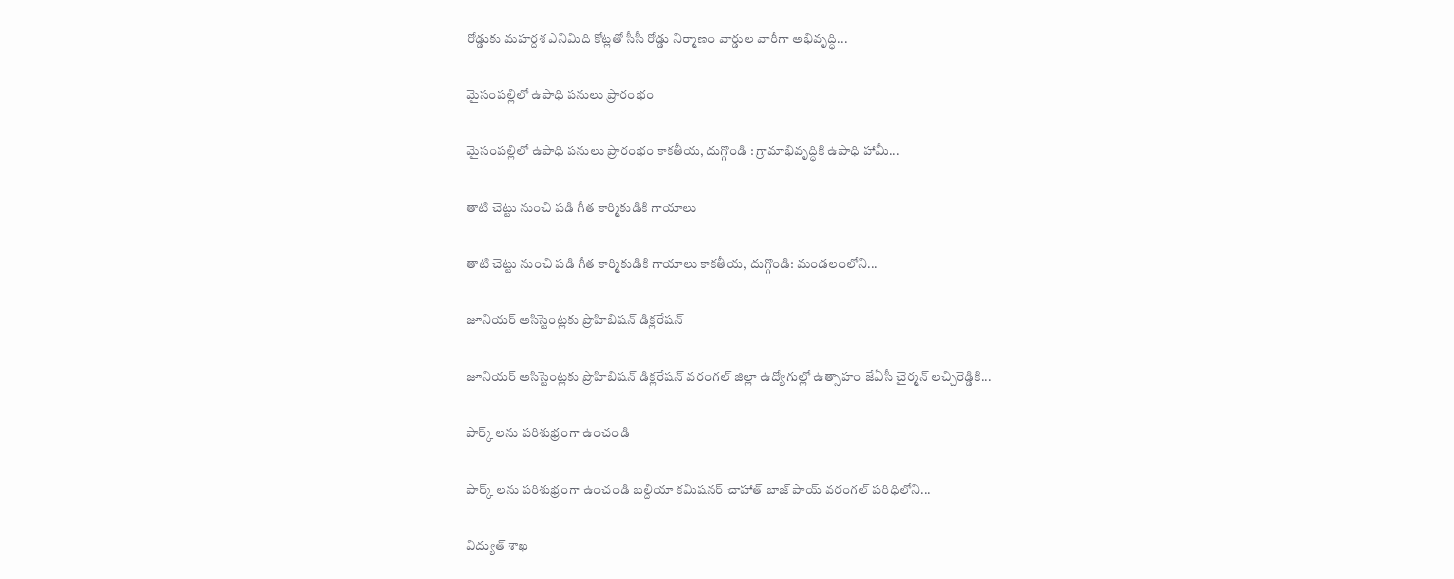రోడ్డుకు మహర్దశ ఎనిమిది కోట్లతో సీసీ రోడ్డు నిర్మాణం వార్డుల వారీగా అభివృద్ధి...

మైసంపల్లిలో ఉపాధి పనులు ప్రారంభం

మైసంపల్లిలో ఉపాధి పనులు ప్రారంభం కాకతీయ, దుగ్గొండి : గ్రామాభివృద్ధికి ఉపాధి హామీ...

తాటి చెట్టు నుంచి పడి గీత కార్మికుడికి గాయాలు

తాటి చెట్టు నుంచి పడి గీత కార్మికుడికి గాయాలు కాకతీయ, దుగ్గొండి: మండలంలోని...

జూనియర్ అసిస్టెంట్లకు ప్రొహిబిష‌న్ డిక్ల‌రేష‌న్‌

జూనియర్ అసిస్టెంట్లకు ప్రొహిబిష‌న్ డిక్ల‌రేష‌న్‌ వరంగల్ జిల్లా ఉద్యోగుల్లో ఉత్సాహం జేఏసీ చైర్మన్ లచ్చిరెడ్డికి...

పార్క్ లను పరిశుభ్రంగా ఉంచండి

పార్క్ లను పరిశుభ్రంగా ఉంచండి బల్దియా కమిషనర్ చాహాత్ బాజ్ పాయ్ వరంగల్ పరిధిలోని...

విద్యుత్ శాఖ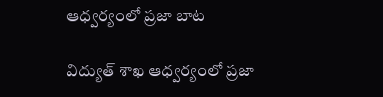ఆధ్వర్యంలో ప్రజా బాట

విద్యుత్ శాఖ ఆధ్వర్యంలో ప్రజా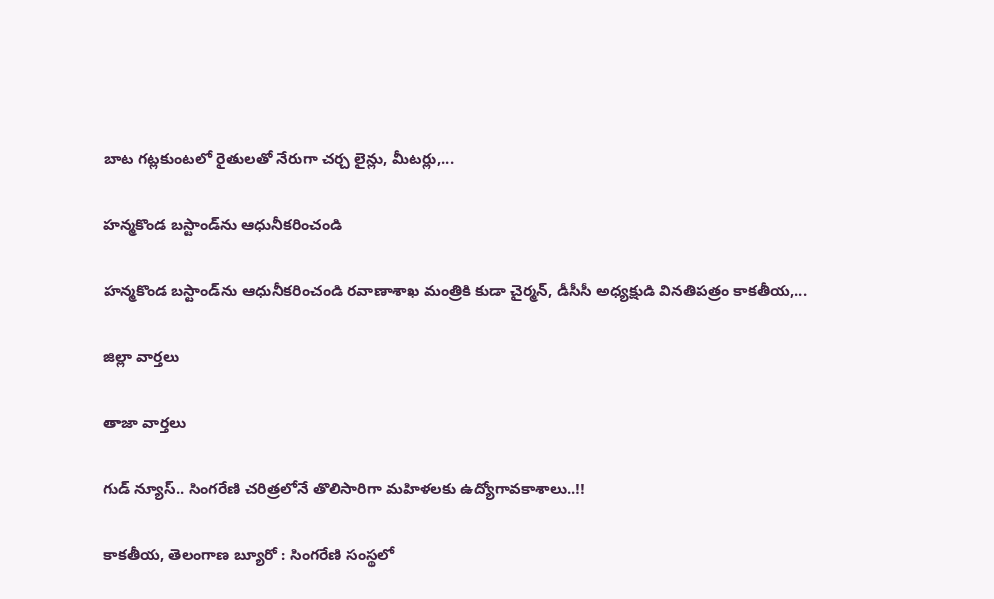బాట గట్లకుంటలో రైతులతో నేరుగా చర్చ లైన్లు, మీటర్లు,...

హన్మకొండ బస్టాండ్‌ను ఆధునీక‌రించండి

హన్మకొండ బస్టాండ్‌ను ఆధునీక‌రించండి రవాణాశాఖ మంత్రికి కుడా చైర్మ‌న్‌, డీసీసీ అధ్యక్షుడి వినతిపత్రం కాక‌తీయ‌,...

జిల్లా వార్త‌లు

తాజా వార్త‌లు

గుడ్ న్యూస్.. సింగరేణి చరిత్రలోనే తొలిసారిగా మ‌హిళ‌ల‌కు ఉద్యోగావ‌కాశాలు..!!

కాక‌తీయ‌, తెలంగాణ బ్యూరో : సింగరేణి సంస్థలో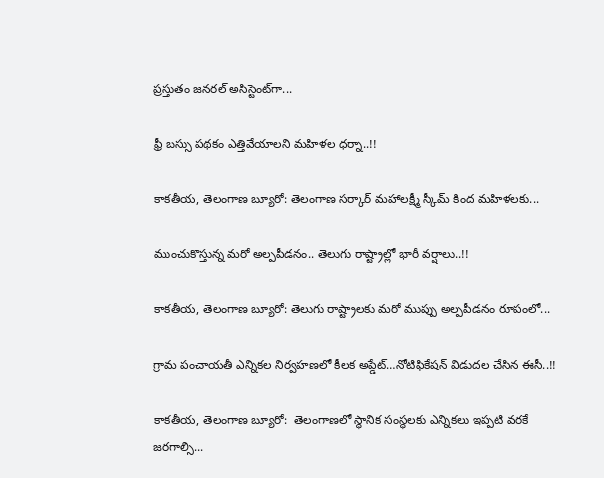ప్రస్తుతం జనరల్ అసిస్టెంట్‌గా...

ఫ్రీ బస్సు పథకం ఎత్తివేయాలని మహిళల ధర్నా..!!

కాకతీయ, తెలంగాణ బ్యూరో: తెలంగాణ సర్కార్ మహాలక్ష్మీ స్కీమ్ కింద మహిళలకు...

ముంచుకొస్తున్న మరో అల్పపీడనం.. తెలుగు రాష్ట్రాల్లో భారీ వర్షాలు..!!

కాకతీయ, తెలంగాణ బ్యూరో: తెలుగు రాష్ట్రాలకు మరో ముప్పు అల్పపీడనం రూపంలో...

గ్రామ పంచాయ‌తీ ఎన్నిక‌ల నిర్వ‌హ‌ణ‌లో కీల‌క అప్డేట్‌…నోటిఫికేషన్ విడుదల చేసిన ఈసీ..!!

కాకతీయ, తెలంగాణ బ్యూరో:  తెలంగాణలో స్థానిక సంస్థలకు ఎన్నికలు ఇప్పటి వరకే జరగాల్సి...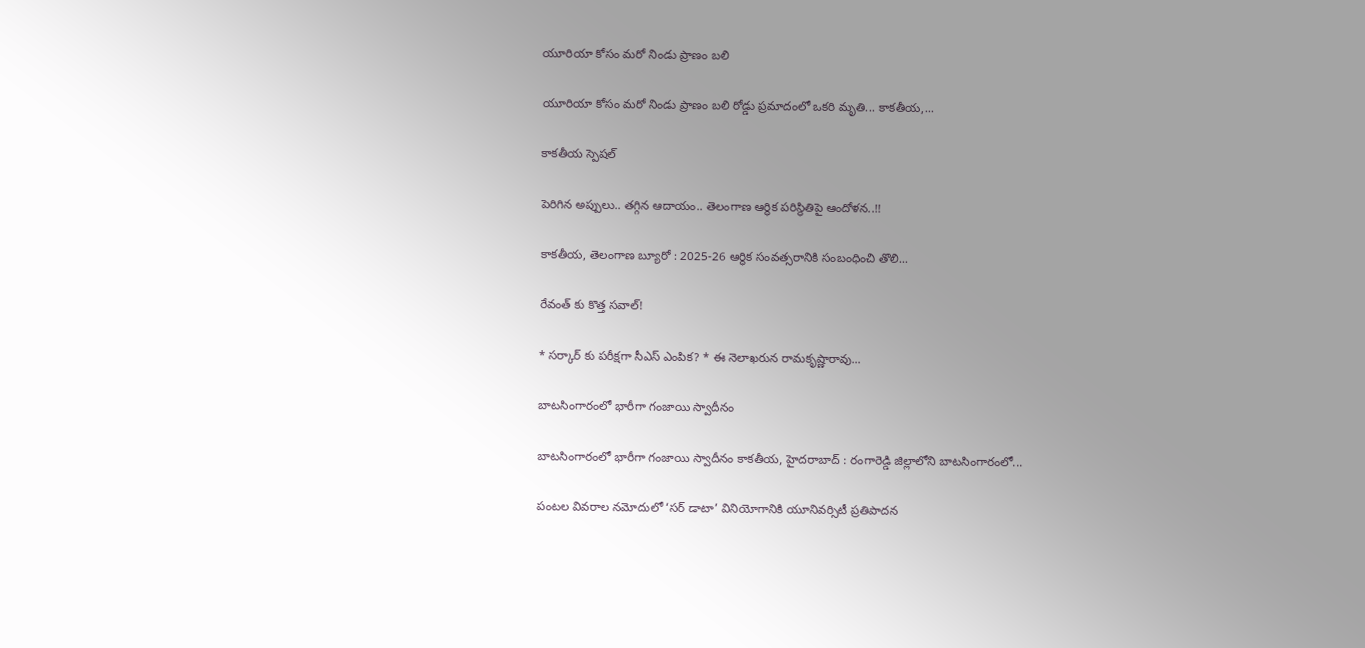యూరియా కోసం మరో నిండు ప్రాణం బలి

యూరియా కోసం మరో నిండు ప్రాణం బలి రోడ్డు ప్రమాదంలో ఒకరి మృతి... కాకతీయ,...

కాక‌తీయ స్పెష‌ల్‌

పెరిగిన అప్పులు.. తగ్గిన ఆదాయం.. తెలంగాణ ఆర్థిక పరిస్థితిపై ఆందోళన..!!

కాకతీయ, తెలంగాణ బ్యూరో : 2025-26 ఆర్థిక సంవత్సరానికి సంబంధించి తొలి...

రేవంత్ కు కొత్త సవాల్!

* సర్కార్ కు పరీక్షగా సీఎస్ ఎంపిక? * ఈ నెలాఖరున రామకృష్ణారావు...

బాటసింగారంలో భారీగా గంజాయి స్వాదీనం

బాటసింగారంలో భారీగా గంజాయి స్వాదీనం కాక‌తీయ‌, హైదరాబాద్ : రంగారెడ్డి జిల్లాలోని బాటసింగారంలో...

పంటల వివరాల నమోదులో ‘సర్ డాటా’ వినియోగానికి యూనివర్సిటీ ప్రతిపాదన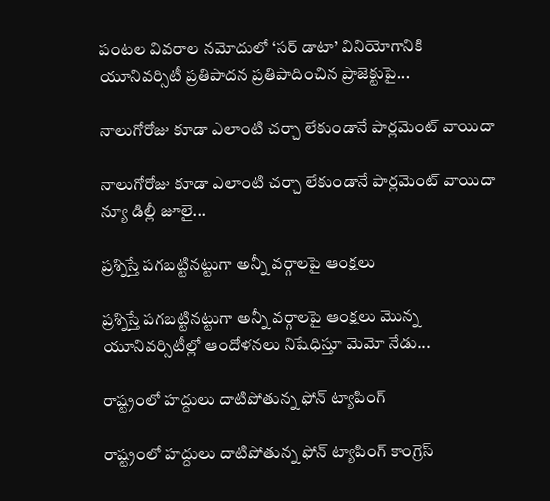పంటల వివరాల నమోదులో ‘సర్ డాటా’ వినియోగానికి యూనివర్సిటీ ప్రతిపాదన ప్రతిపాదించిన ప్రాజెక్టుపై...

నాలుగోరోజు కూడా ఎలాంటి చర్చా లేకుండానే పార్లమెంట్ వాయిదా

నాలుగోరోజు కూడా ఎలాంటి చర్చా లేకుండానే పార్లమెంట్ వాయిదా న్యూ డిల్లీ జూలై...

ప్రశ్నిస్తే పగబట్టినట్టుగా అన్నీ వర్గాలపై ఆంక్షలు

ప్రశ్నిస్తే పగబట్టినట్టుగా అన్నీ వర్గాలపై ఆంక్షలు మొన్న యూనివర్సిటీల్లో ఆందోళనలు నిషేధిస్తూ మెమో నేడు...

రాష్ట్రంలో హద్దులు దాటిపోతున్న ఫోన్‌ ట్యాపింగ్‌

రాష్ట్రంలో హద్దులు దాటిపోతున్న ఫోన్‌ ట్యాపింగ్‌ కాంగ్రెస్‌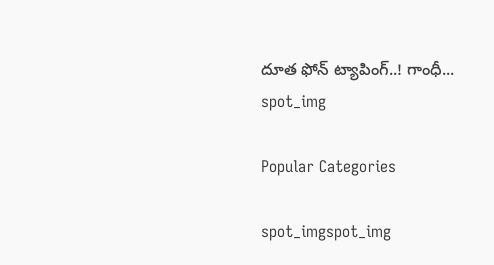దూత ఫోన్‌ ట్యాపింగ్‌..! గాంధీ...
spot_img

Popular Categories

spot_imgspot_img